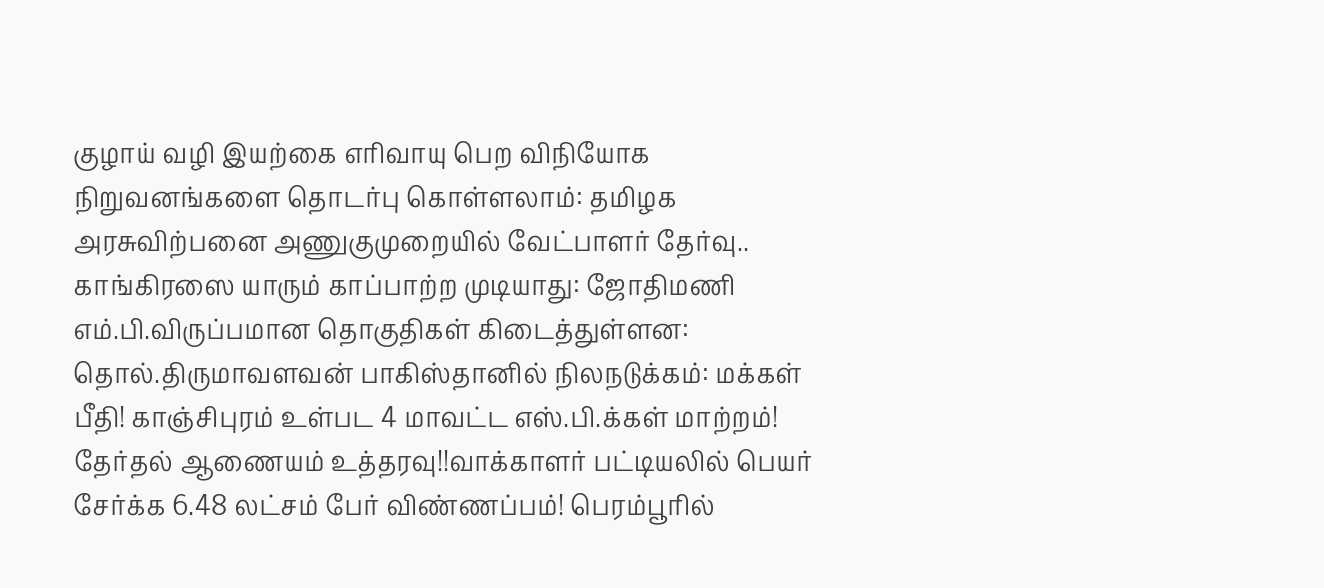குழாய் வழி இயற்கை எரிவாயு பெற விநியோக நிறுவனங்களை தொடர்பு கொள்ளலாம்: தமிழக அரசுவிற்பனை அணுகுமுறையில் வேட்பாளர் தேர்வு.. காங்கிரஸை யாரும் காப்பாற்ற முடியாது: ஜோதிமணி எம்.பி.விருப்பமான தொகுதிகள் கிடைத்துள்ளன: தொல்.திருமாவளவன் பாகிஸ்தானில் நிலநடுக்கம்: மக்கள் பீதி! காஞ்சிபுரம் உள்பட 4 மாவட்ட எஸ்.பி.க்கள் மாற்றம்! தேர்தல் ஆணையம் உத்தரவு!!வாக்காளர் பட்டியலில் பெயர் சேர்க்க 6.48 லட்சம் பேர் விண்ணப்பம்! பெரம்பூரில்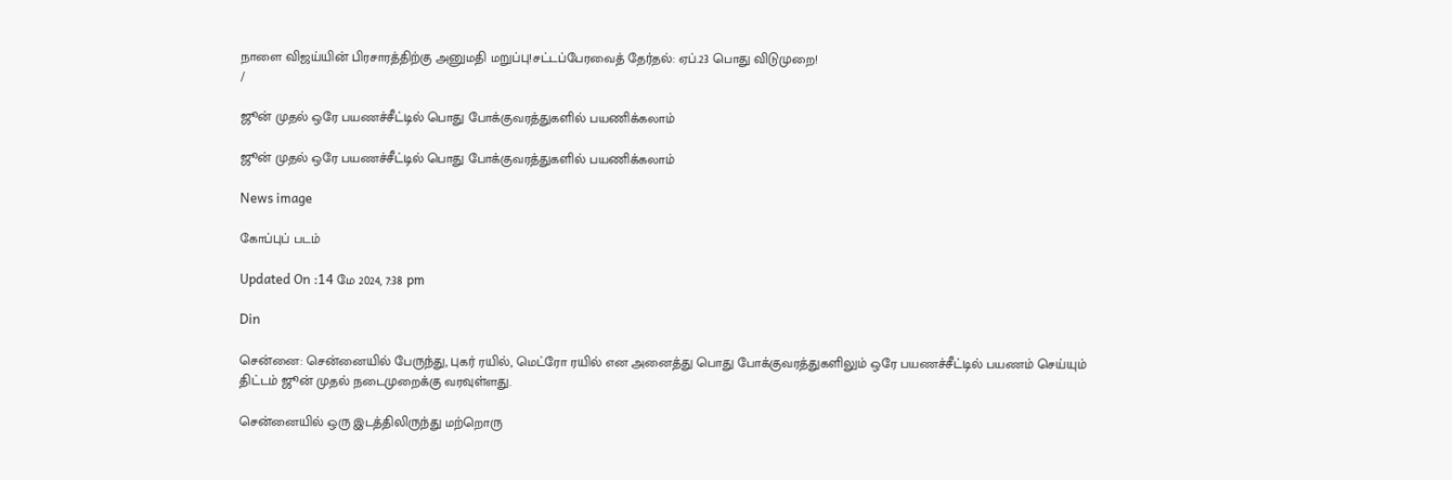நாளை விஜய்யின் பிரசாரத்திற்கு அனுமதி மறுப்பு!சட்டப்பேரவைத் தேர்தல்: ஏப்.23 பொது விடுமுறை!
/

ஜூன் முதல் ஒரே பயணச்சீட்டில் பொது போக்குவரத்துகளில் பயணிக்கலாம்

ஜூன் முதல் ஒரே பயணச்சீட்டில் பொது போக்குவரத்துகளில் பயணிக்கலாம்

News image

கோப்புப் படம்

Updated On :14 மே 2024, 7:38 pm

Din

சென்னை: சென்னையில் பேருந்து, புகர் ரயில், மெட்ரோ ரயில் என அனைத்து பொது போக்குவரத்துகளிலும் ஒரே பயணச்சீட்டில் பயணம் செய்யும் திட்டம் ஜூன் முதல் நடைமுறைக்கு வரவுள்ளது.

சென்னையில் ஒரு இடத்திலிருந்து மற்றொரு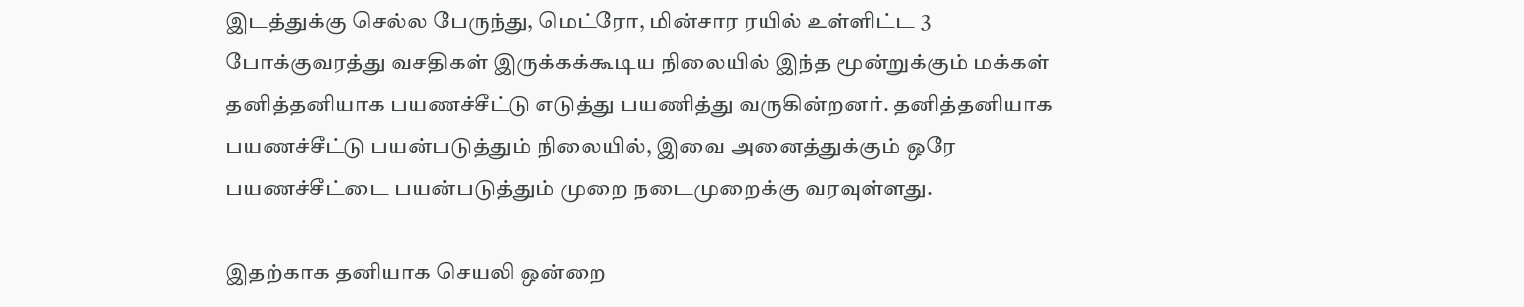இடத்துக்கு செல்ல பேருந்து, மெட்ரோ, மின்சார ரயில் உள்ளிட்ட 3 போக்குவரத்து வசதிகள் இருக்கக்கூடிய நிலையில் இந்த மூன்றுக்கும் மக்கள் தனித்தனியாக பயணச்சீட்டு எடுத்து பயணித்து வருகின்றனர். தனித்தனியாக பயணச்சீட்டு பயன்படுத்தும் நிலையில், இவை அனைத்துக்கும் ஒரே பயணச்சீட்டை பயன்படுத்தும் முறை நடைமுறைக்கு வரவுள்ளது.

இதற்காக தனியாக செயலி ஒன்றை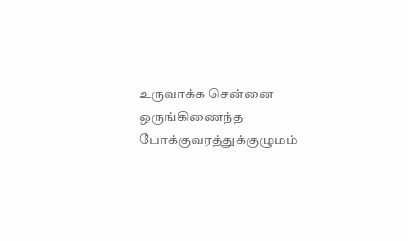உருவாக்க சென்னை ஒருங்கிணைந்த போக்குவரத்துக்குழுமம்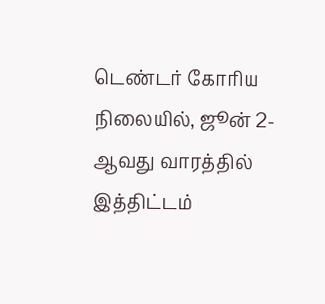டெண்டர் கோரிய நிலையில், ஜூன் 2-ஆவது வாரத்தில் இத்திட்டம்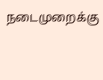நடைமுறைக்கு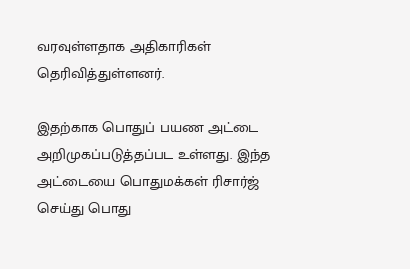வரவுள்ளதாக அதிகாரிகள் தெரிவித்துள்ளனர்.

இதற்காக பொதுப் பயண அட்டை அறிமுகப்படுத்தப்பட உள்ளது. இந்த அட்டையை பொதுமக்கள் ரிசார்ஜ் செய்து பொது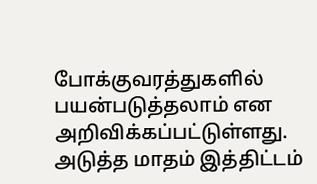போக்குவரத்துகளில் பயன்படுத்தலாம் என அறிவிக்கப்பட்டுள்ளது. அடுத்த மாதம் இத்திட்டம்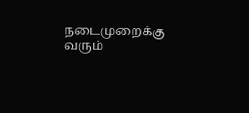நடைமுறைக்கு வரும்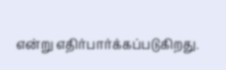என்று எதிர்பார்க்கப்படுகிறது.